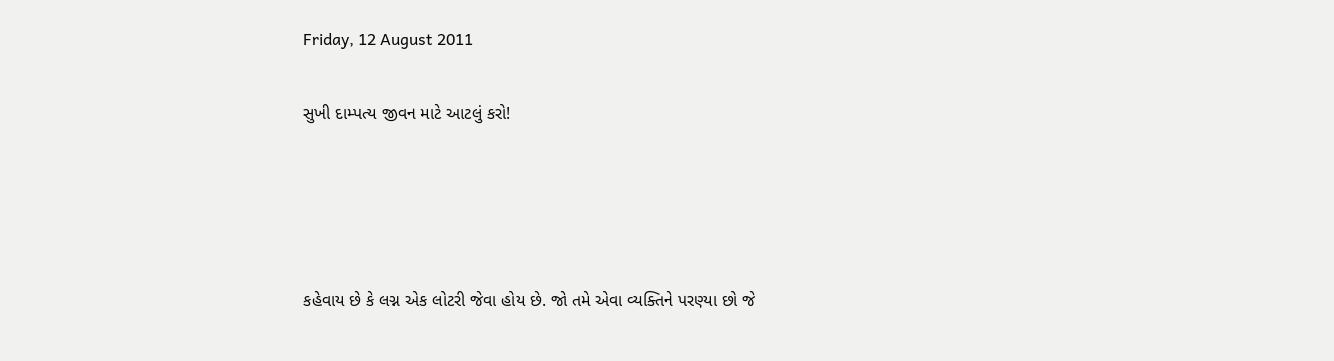Friday, 12 August 2011

સુખી દામ્પત્ય જીવન માટે આટલું કરો!




કહેવાય છે કે લગ્ન એક લોટરી જેવા હોય છે. જો તમે એવા વ્યક્તિને પરણ્યા છો જે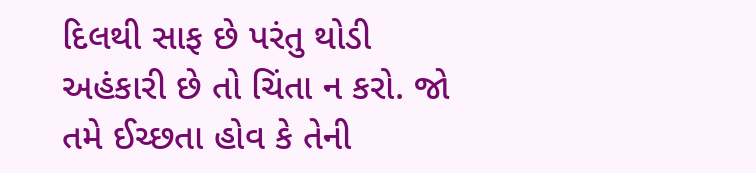દિલથી સાફ છે પરંતુ થોડી અહંકારી છે તો ચિંતા ન કરો. જો તમે ઈચ્છતા હોવ કે તેની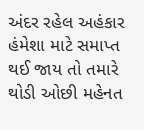અંદર રહેલ અહંકાર હંમેશા માટે સમાપ્ત થઈ જાય તો તમારે થોડી ઓછી મહેનત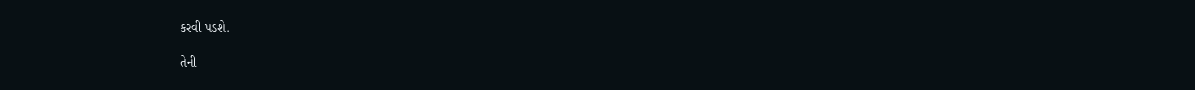કરવી પડશે.

તેની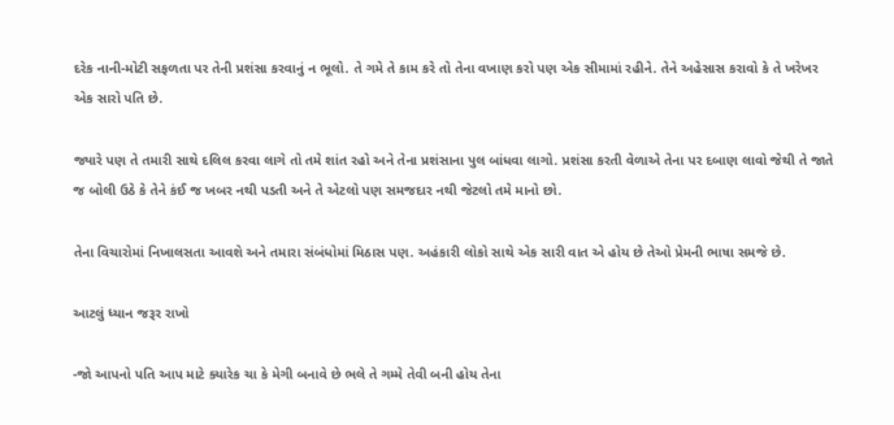દરેક નાની-મોટી સફળતા પર તેની પ્રશંસા કરવાનું ન ભૂલો. તે ગમે તે કામ કરે તો તેના વખાણ કરો પણ એક સીમામાં રહીને. તેને અહેસાસ કરાવો કે તે ખરેખર એક સારો પતિ છે.

જ્યારે પણ તે તમારી સાથે દલિલ કરવા લાગે તો તમે શાંત રહો અને તેના પ્રશંસાના પુલ બાંધવા લાગો. પ્રશંસા કરતી વેળાએ તેના પર દબાણ લાવો જેથી તે જાતે જ બોલી ઉઠે કે તેને કંઈ જ ખબર નથી પડતી અને તે એટલો પણ સમજદાર નથી જેટલો તમે માનો છો.

તેના વિચારોમાં નિખાલસતા આવશે અને તમારા સંબંધોમાં મિઠાસ પણ. અહંકારી લોકો સાથે એક સારી વાત એ હોય છે તેઓ પ્રેમની ભાષા સમજે છે.

આટલું ધ્યાન જરૂર રાખો

-જો આપનો પતિ આપ માટે ક્યારેક ચા કે મેગી બનાવે છે ભલે તે ગમ્મે તેવી બની હોય તેના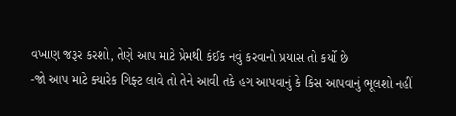વખાણ જરૂર કરશો, તેણે આપ માટે પ્રેમથી કંઈક નવું કરવાનો પ્રયાસ તો કર્યો છે
-જો આપ માટે ક્યારેક ગિફ્ટ લાવે તો તેને આવી તકે હગ આપવાનું કે કિસ આપવાનું ભૂલશો નહીં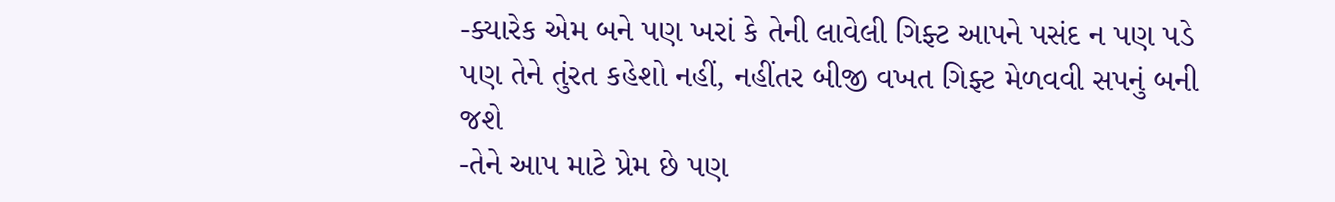-ક્યારેક એમ બને પણ ખરાં કે તેની લાવેલી ગિફ્ટ આપને પસંદ ન પણ પડે પણ તેને તુંરત કહેશો નહીં, નહીંતર બીજી વખત ગિફ્ટ મેળવવી સપનું બની જશે
-તેને આપ માટે પ્રેમ છે પણ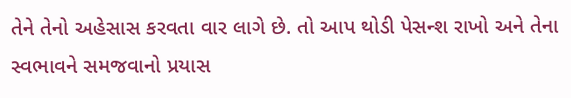તેને તેનો અહેસાસ કરવતા વાર લાગે છે. તો આપ થોડી પેસન્શ રાખો અને તેના સ્વભાવને સમજવાનો પ્રયાસ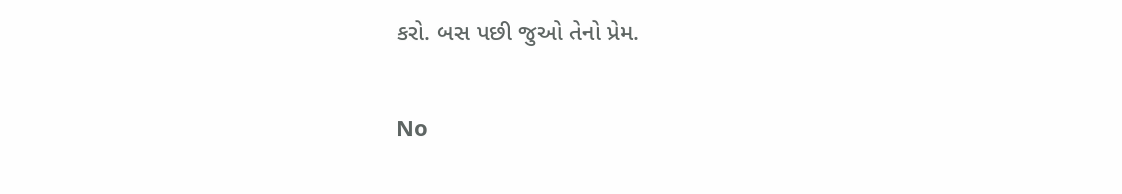કરો. બસ પછી જુઓ તેનો પ્રેમ.

No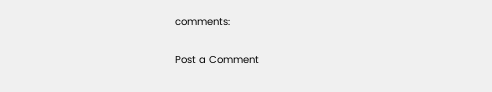comments:

Post a Comment